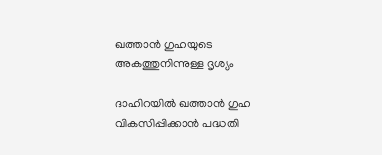ഖത്താൻ ഗുഹയുടെ അകത്തുനിന്നുള്ള ദൃശ്യം

ദാഹിറയിൽ ഖത്താൻ ഗുഹ വികസിപ്പിക്കാൻ പദ്ധതി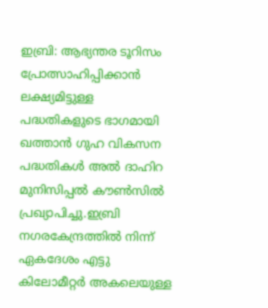ഇബ്രി: ആഭ്യന്തര ടൂറിസം പ്രോത്സാഹിപ്പിക്കാൻ ലക്ഷ്യമിട്ടുള്ള പദ്ധതികളുടെ ഭാഗമായി ഖത്താൻ ഗുഹ വികസന പദ്ധതികൾ അൽ ദാഹിറ മുനിസിപ്പൽ കൗൺസിൽ പ്രഖ്യാപിച്ചു.ഇബ്രി നഗരകേന്ദ്രത്തിൽ നിന്ന് ഏകദേശം എട്ടു കിലോമീറ്റർ അകലെയുള്ള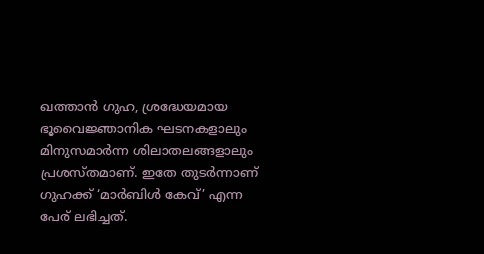ഖത്താൻ ഗുഹ, ശ്രദ്ധേയമായ ഭൂവൈജ്ഞാനിക ഘടനകളാലും മിനുസമാർന്ന ശിലാതലങ്ങളാലും പ്രശസ്തമാണ്. ഇതേ തുടർന്നാണ് ഗുഹക്ക് ‘മാർബിൾ കേവ്’ എന്ന പേര് ലഭിച്ചത്.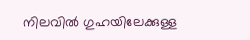നിലവിൽ ഗുഹയിലേക്കുള്ള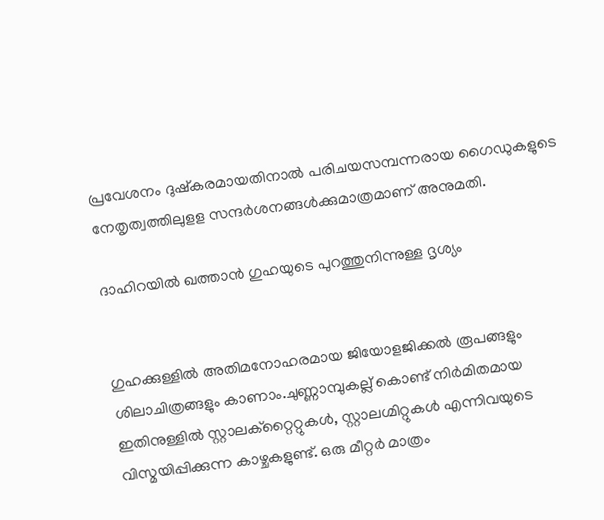പ്രവേശനം ദുഷ്കരമായതിനാൽ പരിചയസമ്പന്നരായ ഗൈഡുകളുടെ നേതൃത്വത്തിലുളള സന്ദർശനങ്ങൾക്കുമാത്രമാണ് അനുമതി.

ദാഹിറയിൽ ഖത്താൻ ഗുഹയുടെ പുറത്തുനിന്നുള്ള ദൃശ്യം


ഗുഹക്കുള്ളിൽ അതിമനോഹരമായ ജിയോളജിക്കൽ രൂപങ്ങളും ശിലാചിത്രങ്ങളും കാണാം.ചുണ്ണാമ്പുകല്ല് കൊണ്ട് നിർമിതമായ ഇതിനുള്ളിൽ സ്റ്റാലക്റ്റൈറ്റുകൾ, സ്റ്റാലഗ്മിറ്റുകൾ എന്നിവയുടെ വിസ്മയിപ്പിക്കുന്ന കാഴ്ചകളുണ്ട്. ഒരു മീറ്റർ മാത്രം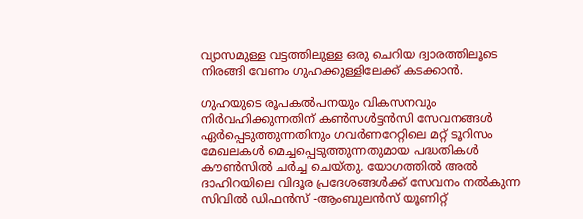വ്യാസമുള്ള വട്ടത്തിലുള്ള ഒരു ചെറിയ ദ്വാരത്തിലൂടെ നിരങ്ങി വേണം ഗുഹക്കുള്ളിലേക്ക് കടക്കാൻ.

ഗുഹയുടെ രൂപകൽപനയും വികസനവും നിർവഹിക്കുന്നതിന് കൺസൾട്ടൻസി സേവനങ്ങൾ ഏർപ്പെടുത്തുന്നതിനും ഗവർണറേറ്റിലെ മറ്റ് ടൂറിസം മേഖലകൾ മെച്ചപ്പെടുത്തുന്നതുമായ പദ്ധതികൾ കൗൺസിൽ ചർച്ച ചെയ്തു. യോഗത്തിൽ അൽ ദാഹിറയിലെ വിദൂര പ്രദേശങ്ങൾക്ക് സേവനം നൽകുന്ന സിവിൽ ഡിഫൻസ് -ആംബുലൻസ് യൂണിറ്റ്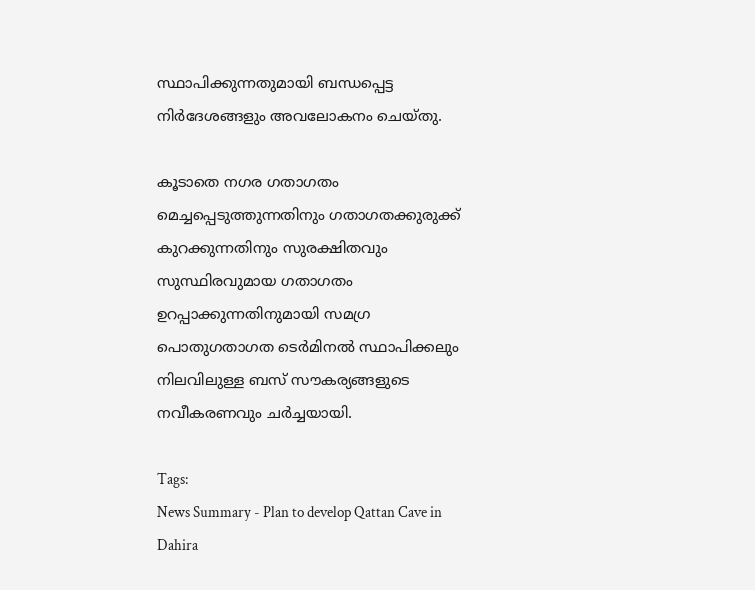സ്ഥാപിക്കുന്നതുമായി ബന്ധപ്പെട്ട നിർദേശങ്ങളും അവലോകനം ചെയ്തു.

കൂടാതെ നഗര ഗതാഗതം മെച്ചപ്പെടുത്തുന്നതിനും ഗതാഗതക്കുരുക്ക് കുറക്കുന്നതിനും സുരക്ഷിതവും സുസ്ഥിരവുമായ ഗതാഗതം ഉറപ്പാക്കുന്നതിനുമായി സമഗ്ര പൊതുഗതാഗത ടെർമിനൽ സ്ഥാപിക്കലും നിലവിലുള്ള ബസ് സൗകര്യങ്ങളുടെ നവീകരണവും ചർച്ചയായി.

Tags:
News Summary - Plan to develop Qattan Cave in Dahira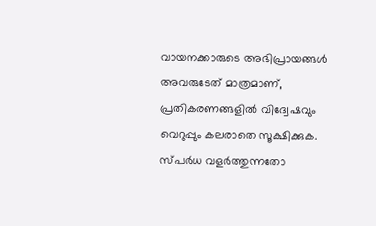വായനക്കാരുടെ അഭിപ്രായങ്ങള്‍ അവരുടേത് മാത്രമാണ്, പ്രതികരണങ്ങളിൽ വിദ്വേഷവും വെറുപ്പും കലരാതെ സൂക്ഷിക്കുക. സ്പർധ വളർത്തുന്നതോ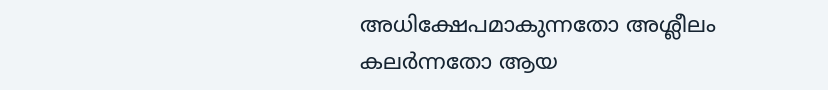അധിക്ഷേപമാകുന്നതോ അശ്ലീലം കലർന്നതോ ആയ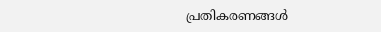പ്രതികരണങ്ങൾ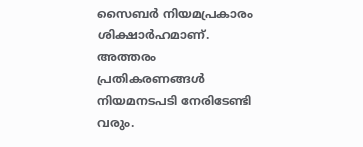സൈബർ നിയമപ്രകാരം ശിക്ഷാർഹമാണ്. അത്തരം പ്രതികരണങ്ങൾ നിയമനടപടി നേരിടേണ്ടി വരും.